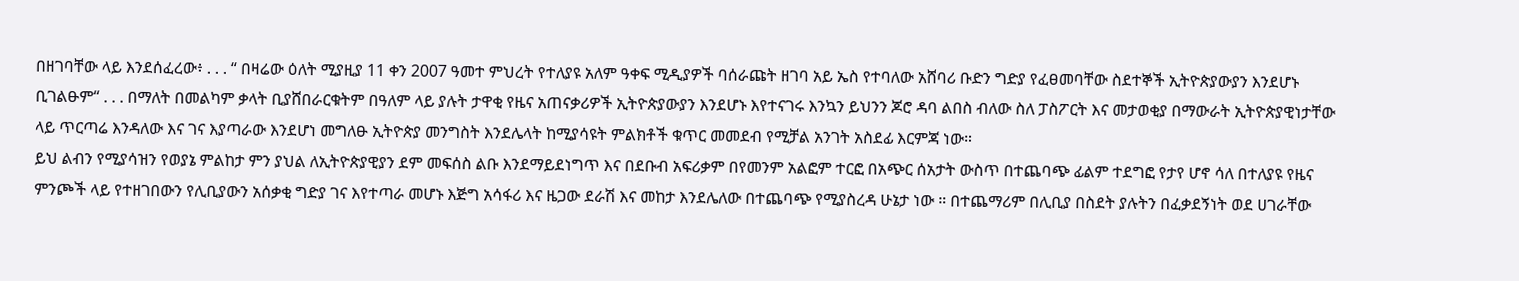በዘገባቸው ላይ እንደሰፈረው፥ . . . “ በዛሬው ዕለት ሚያዚያ 11 ቀን 2007 ዓመተ ምህረት የተለያዩ አለም ዓቀፍ ሚዲያዎች ባሰራጩት ዘገባ አይ ኤስ የተባለው አሸባሪ ቡድን ግድያ የፈፀመባቸው ስደተኞች ኢትዮጵያውያን እንደሆኑ ቢገልፁም“ . . . በማለት በመልካም ቃላት ቢያሸበራርቁትም በዓለም ላይ ያሉት ታዋቂ የዜና አጠናቃሪዎች ኢትዮጵያውያን እንደሆኑ እየተናገሩ እንኳን ይህንን ጆሮ ዳባ ልበስ ብለው ስለ ፓስፖርት እና መታወቂያ በማውራት ኢትዮጵያዊነታቸው ላይ ጥርጣሬ እንዳለው እና ገና እያጣራው እንደሆነ መግለፁ ኢትዮጵያ መንግስት እንደሌላት ከሚያሳዩት ምልክቶች ቁጥር መመደብ የሚቻል አንገት አስደፊ እርምጃ ነው።
ይህ ልብን የሚያሳዝን የወያኔ ምልከታ ምን ያህል ለኢትዮጵያዊያን ደም መፍሰስ ልቡ እንደማይደነግጥ እና በደቡብ አፍሪቃም በየመንም አልፎም ተርፎ በአጭር ሰአታት ውስጥ በተጨባጭ ፊልም ተደግፎ የታየ ሆኖ ሳለ በተለያዩ የዜና ምንጮች ላይ የተዘገበውን የሊቢያውን አሰቃቂ ግድያ ገና እየተጣራ መሆኑ እጅግ አሳፋሪ እና ዜጋው ደራሽ እና መከታ እንደሌለው በተጨባጭ የሚያስረዳ ሁኔታ ነው ። በተጨማሪም በሊቢያ በስደት ያሉትን በፈቃደኝነት ወደ ሀገራቸው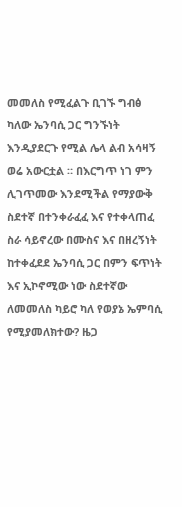መመለስ የሚፈልጉ ቢገኙ ግብፅ ካለው ኤንባሲ ጋር ግንኙነት እንዲያደርጉ የሚል ሌላ ልብ አሳዛኝ ወሬ አውርቷል ። በእርግጥ ነገ ምን ሊገጥመው እንደሚችል የማያውቅ ስደተኛ በተንቀራፈፈ እና የተቀላጠፈ ስራ ሳይኖረው በሙስና እና በዘረኝነት ከተቀፈደደ ኤንባሲ ጋር በምን ፍጥነት እና ኢኮኖሚው ነው ስደተኛው ለመመለስ ካይሮ ካለ የወያኔ ኤምባሲ የሚያመለክተው? ዜጋ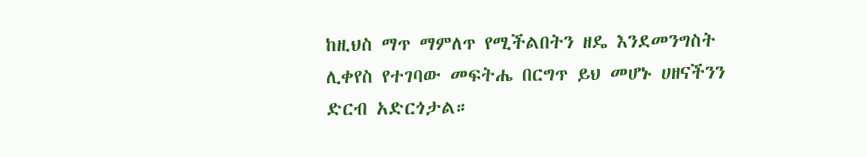ከዚህስ ማጥ ማምለጥ የሚችልበትን ዘዴ እንደመንግስት ሊቀየስ የተገባው መፍትሔ በርግጥ ይህ መሆኑ ሀዘናችንን ድርብ አድርጎታል።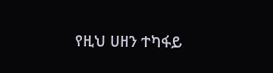የዚህ ሀዘን ተካፋይ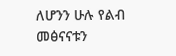ለሆንን ሁሉ የልብ መፅናናቱን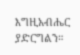እግዚአብሔር ያድርግልን።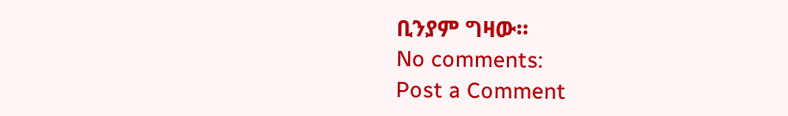ቢንያም ግዛው።
No comments:
Post a Comment